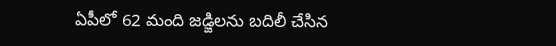ఏపీలో 62 మంది జడ్జిలను బదిలీ చేసిన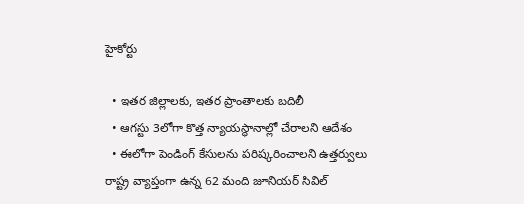హైకోర్టు

  • ఇతర జిల్లాలకు, ఇతర ప్రాంతాలకు బదిలీ
  • ఆగస్టు 3లోగా కొత్త న్యాయస్థానాల్లో చేరాలని ఆదేశం
  • ఈలోగా పెండింగ్ కేసులను పరిష్కరించాలని ఉత్తర్వులు
రాష్ట్ర వ్యాప్తంగా ఉన్న 62 మంది జూనియర్ సివిల్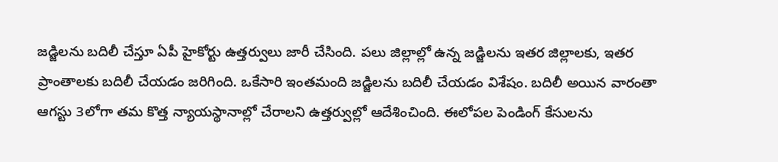జడ్జిలను బదిలీ చేస్తూ ఏపీ హైకోర్టు ఉత్తర్వులు జారీ చేసింది. పలు జిల్లాల్లో ఉన్న జడ్జిలను ఇతర జిల్లాలకు, ఇతర ప్రాంతాలకు బదిలీ చేయడం జరిగింది. ఒకేసారి ఇంతమంది జడ్జిలను బదిలీ చేయడం విశేషం. బదిలీ అయిన వారంతా ఆగస్టు 3లోగా తమ కొత్త న్యాయస్థానాల్లో చేరాలని ఉత్తర్వుల్లో ఆదేశించింది. ఈలోపల పెండింగ్ కేసులను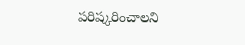పరిష్కరించాలని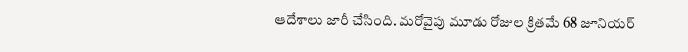ఆదేశాలు జారీ చేసింది. మరోవైపు మూడు రోజుల క్రితమే 68 జూనియర్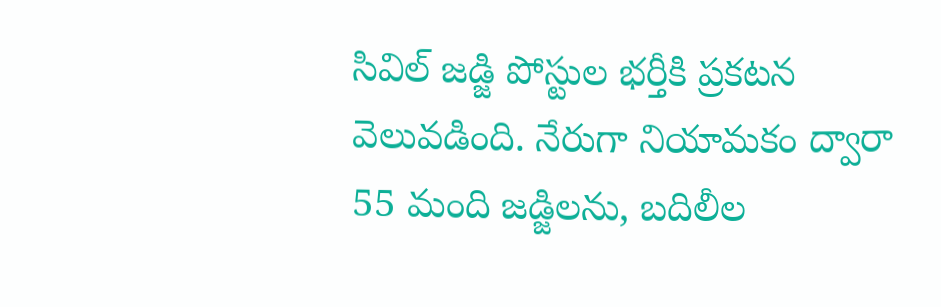సివిల్ జడ్జి పోస్టుల భర్తీకి ప్రకటన వెలువడింది. నేరుగా నియామకం ద్వారా 55 మంది జడ్జిలను, బదిలీల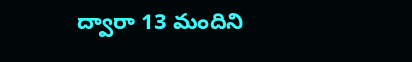ద్వారా 13 మందిని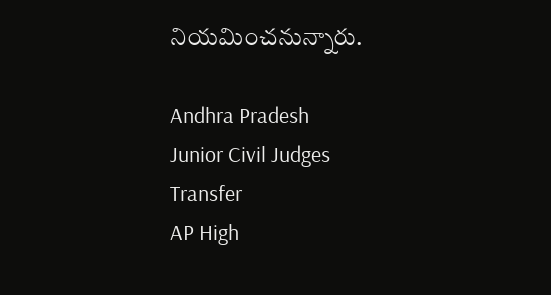నియమించనున్నారు.

Andhra Pradesh
Junior Civil Judges
Transfer
AP High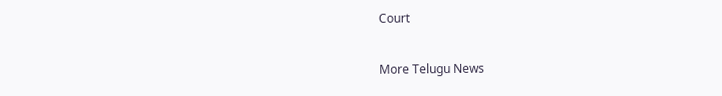Court

More Telugu News